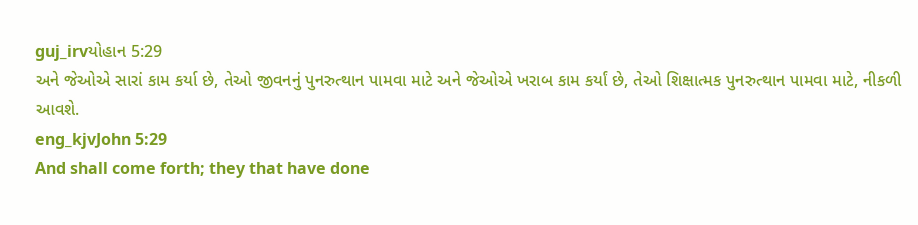guj_irvયોહાન 5:29
અને જેઓએ સારાં કામ કર્યા છે, તેઓ જીવનનું પુનરુત્થાન પામવા માટે અને જેઓએ ખરાબ કામ કર્યાં છે, તેઓ શિક્ષાત્મક પુનરુત્થાન પામવા માટે, નીકળી આવશે.
eng_kjvJohn 5:29
And shall come forth; they that have done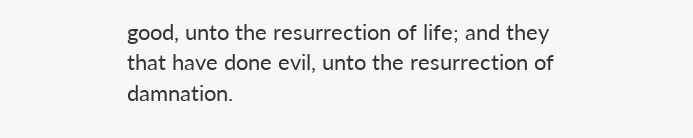good, unto the resurrection of life; and they that have done evil, unto the resurrection of damnation.